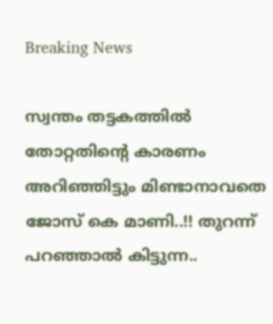Breaking News

സ്വന്തം തട്ടകത്തില്‍ തോറ്റതിന്റെ കാരണം അറിഞ്ഞിട്ടും മിണ്ടാനാവതെ ജോസ് കെ മാണി..!! തുറന്ന് പറഞ്ഞാൽ കിട്ടുന്ന..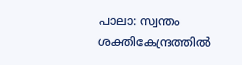പാലാ: സ്വന്തം ശക്തികേന്ദ്രത്തില്‍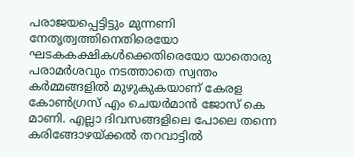പരാജയപ്പെട്ടിട്ടും മുന്നണി നേതൃത്വത്തിനെതിരെയോ ഘടകകക്ഷികള്‍ക്കെതിരെയോ യാതൊരു പരാമര്‍ശവും നടത്താതെ സ്വന്തം കര്‍മ്മങ്ങളില്‍ മുഴുകുകയാണ് കേരള കോണ്‍ഗ്രസ് എം ചെയര്‍മാന്‍ ജോസ് കെ മാണി. എല്ലാ ദിവസങ്ങളിലെ പോലെ തന്നെ കരിങ്ങോഴയ്ക്കല്‍ തറവാട്ടില്‍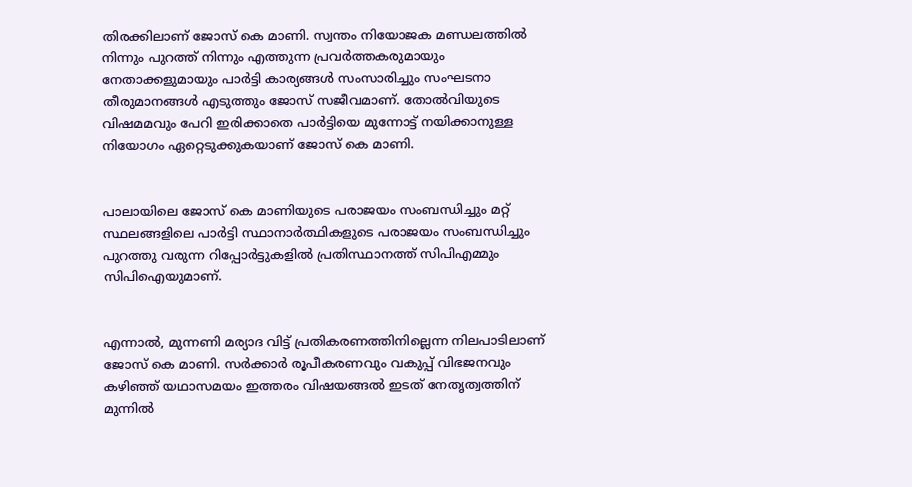തിരക്കിലാണ് ജോസ് കെ മാണി. സ്വന്തം നിയോജക മണ്ഡലത്തില്‍ നിന്നും പുറത്ത് നിന്നും എത്തുന്ന പ്രവര്‍ത്തകരുമായും നേതാക്കളുമായും പാര്‍ട്ടി കാര്യങ്ങള്‍ സംസാരിച്ചും സംഘടനാ തീരുമാനങ്ങള്‍ എടുത്തും ജോസ് സജീവമാണ്. തോല്‍വിയുടെ വിഷമമവും പേറി ഇരിക്കാതെ പാര്‍ട്ടിയെ മുന്നോട്ട് നയിക്കാനുള്ള നിയോഗം ഏറ്റെടുക്കുകയാണ് ജോസ് കെ മാണി.


പാലായിലെ ജോസ് കെ മാണിയുടെ പരാജയം സംബന്ധിച്ചും മറ്റ് സ്ഥലങ്ങളിലെ പാര്‍ട്ടി സ്ഥാനാര്‍ത്ഥികളുടെ പരാജയം സംബന്ധിച്ചും പുറത്തു വരുന്ന റിപ്പോര്‍ട്ടുകളില്‍ പ്രതിസ്ഥാനത്ത് സിപിഎമ്മും സിപിഐയുമാണ്.


എന്നാല്‍, മുന്നണി മര്യാദ വിട്ട് പ്രതികരണത്തിനില്ലെന്ന നിലപാടിലാണ് ജോസ് കെ മാണി. സര്‍ക്കാര്‍ രൂപീകരണവും വകുപ്പ് വിഭജനവും കഴിഞ്ഞ് യഥാസമയം ഇത്തരം വിഷയങ്ങല്‍ ഇടത് നേതൃത്വത്തിന് മുന്നില്‍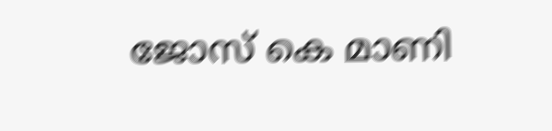ജോസ് കെ മാണി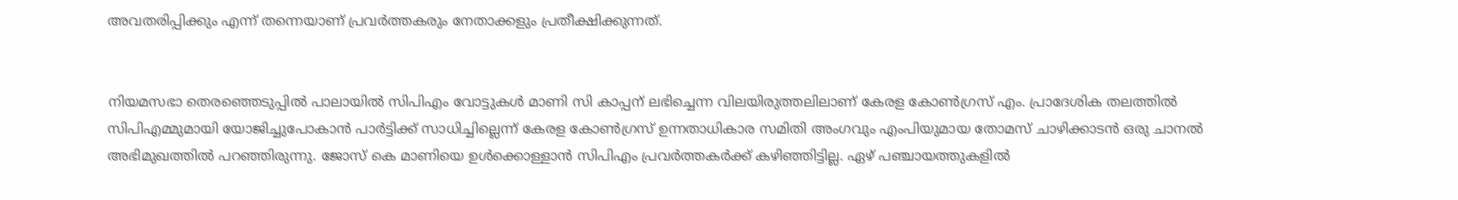അവതരിപ്പിക്കും എന്ന് തന്നെയാണ് പ്രവര്‍ത്തകരും നേതാക്കളും പ്രതീക്ഷിക്കുന്നത്.


നിയമസഭാ തെരഞ്ഞെടുപ്പില്‍ പാലായില്‍ സിപിഎം വോട്ടുകള്‍ മാണി സി കാപ്പന് ലഭിച്ചെന്ന വിലയിരുത്തലിലാണ് കേരള കോണ്‍ഗ്രസ് എം. പ്രാദേശിക തലത്തില്‍ സിപിഎമ്മുമായി യോജിച്ചുപോകാന്‍ പാര്‍ട്ടിക്ക് സാധിച്ചില്ലെന്ന് കേരള കോണ്‍ഗ്രസ് ഉന്നതാധികാര സമിതി അംഗവും എംപിയുമായ തോമസ് ചാഴിക്കാടന്‍ ഒരു ചാനല്‍ അഭിമുഖത്തില്‍ പറഞ്ഞിരുന്നു. ജോസ് കെ മാണിയെ ഉള്‍ക്കൊള്ളാന്‍ സിപിഎം പ്രവര്‍ത്തകര്‍ക്ക് കഴിഞ്ഞിട്ടില്ല. ഏഴ് പഞ്ചായത്തുകളില്‍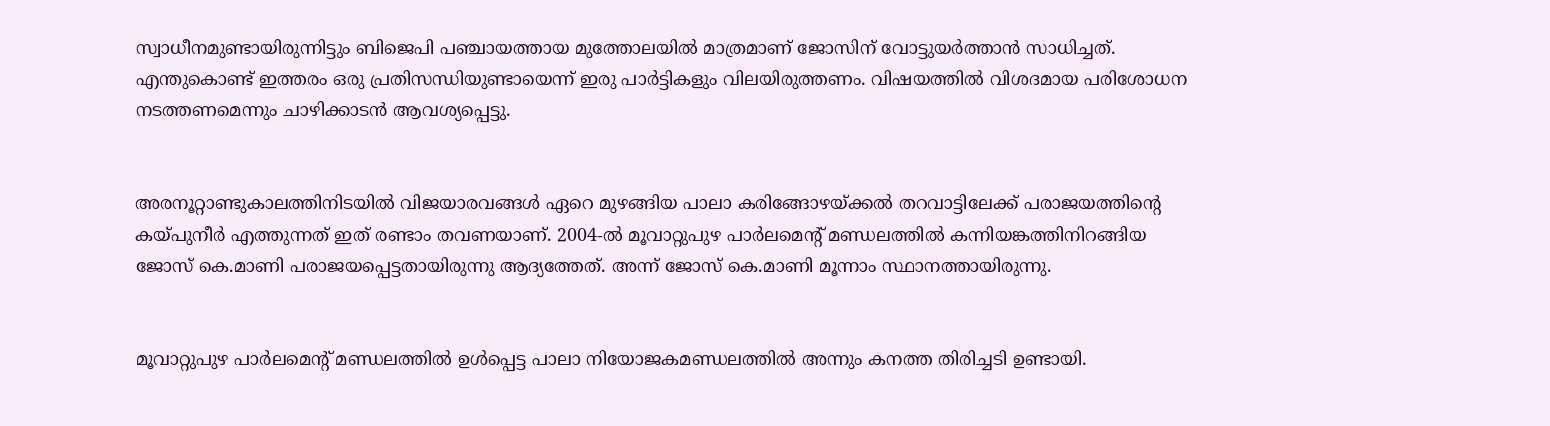സ്വാധീനമുണ്ടായിരുന്നിട്ടും ബിജെപി പഞ്ചായത്തായ മുത്തോലയില്‍ മാത്രമാണ് ജോസിന് വോട്ടുയര്‍ത്താന്‍ സാധിച്ചത്. എന്തുകൊണ്ട് ഇത്തരം ഒരു പ്രതിസന്ധിയുണ്ടായെന്ന് ഇരു പാര്‍ട്ടികളും വിലയിരുത്തണം. വിഷയത്തില്‍ വിശദമായ പരിശോധന നടത്തണമെന്നും ചാഴിക്കാടന്‍ ആവശ്യപ്പെട്ടു.


അരനൂറ്റാണ്ടുകാലത്തിനിടയില്‍ വിജയാരവങ്ങള്‍ ഏറെ മുഴങ്ങിയ പാലാ കരിങ്ങോഴയ്ക്കല്‍ തറവാട്ടിലേക്ക്‌ പരാജയത്തിന്റെ കയ്പുനീര്‍ എത്തുന്നത് ഇത് രണ്ടാം തവണയാണ്. 2004-ല്‍ മൂവാറ്റുപുഴ പാര്‍ലമെന്റ് മണ്ഡലത്തില്‍ കന്നിയങ്കത്തിനിറങ്ങിയ ജോസ് കെ.മാണി പരാജയപ്പെട്ടതായിരുന്നു ആദ്യത്തേത്. അന്ന് ജോസ് കെ.മാണി മൂന്നാം സ്ഥാനത്തായിരുന്നു.


മൂവാറ്റുപുഴ പാര്‍ലമെന്റ് മണ്ഡലത്തില്‍ ഉള്‍പ്പെട്ട പാലാ നിയോജകമണ്ഡലത്തില്‍ അന്നും കനത്ത തിരിച്ചടി ഉണ്ടായി.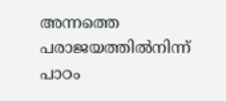അന്നത്തെ പരാജയത്തില്‍നിന്ന് പാഠം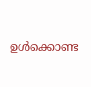ഉള്‍ക്കൊണ്ട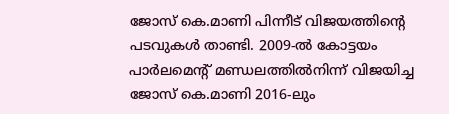ജോസ് കെ.മാണി പിന്നീട് വിജയത്തിന്റെ പടവുകള്‍ താണ്ടി. 2009-ല്‍ കോട്ടയം പാര്‍ലമെന്റ് മണ്ഡലത്തില്‍നിന്ന് വിജയിച്ച ജോസ് കെ.മാണി 2016-ലും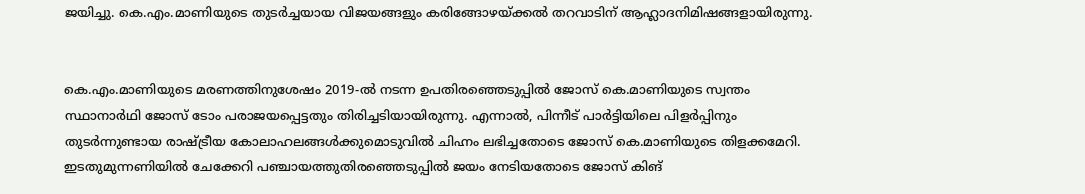ജയിച്ചു. കെ.എം.മാണിയുടെ തുടര്‍ച്ചയായ വിജയങ്ങളും കരിങ്ങോഴയ്ക്കല്‍ തറവാടിന് ആഹ്ലാദനിമിഷങ്ങളായിരുന്നു.


കെ.എം.മാണിയുടെ മരണത്തിനുശേഷം 2019-ല്‍ നടന്ന ഉപതിരഞ്ഞെടുപ്പില്‍ ജോസ് കെ.മാണിയുടെ സ്വന്തം സ്ഥാനാര്‍ഥി ജോസ് ടോം പരാജയപ്പെട്ടതും തിരിച്ചടിയായിരുന്നു. എന്നാല്‍, പിന്നീട് പാര്‍ട്ടിയിലെ പിളര്‍പ്പിനും തുടര്‍ന്നുണ്ടായ രാഷ്ട്രീയ കോലാഹലങ്ങള്‍ക്കുമൊടുവില്‍ ചിഹ്നം ലഭിച്ചതോടെ ജോസ് കെ.മാണിയുടെ തിളക്കമേറി. ഇടതുമുന്നണിയില്‍ ചേക്കേറി പഞ്ചായത്തുതിരഞ്ഞെടുപ്പില്‍ ജയം നേടിയതോടെ ജോസ് കിങ്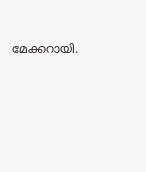മേക്കറായി.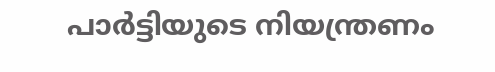പാര്‍ട്ടിയുടെ നിയന്ത്രണം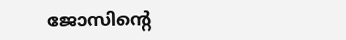ജോസിന്റെ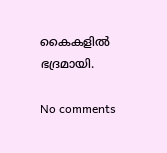കൈകളില്‍ ഭദ്രമായി.

No comments